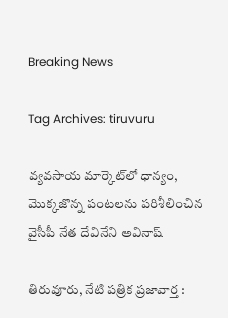Breaking News

Tag Archives: tiruvuru

వ్యవసాయ మార్కెట్‌లో ధాన్యం, మొక్కజొన్న పంటలను పరిశీలించిన వైసీపీ నేత దేవినేని అవినాష్

తిరువూరు, నేటి పత్రిక ప్రజావార్త :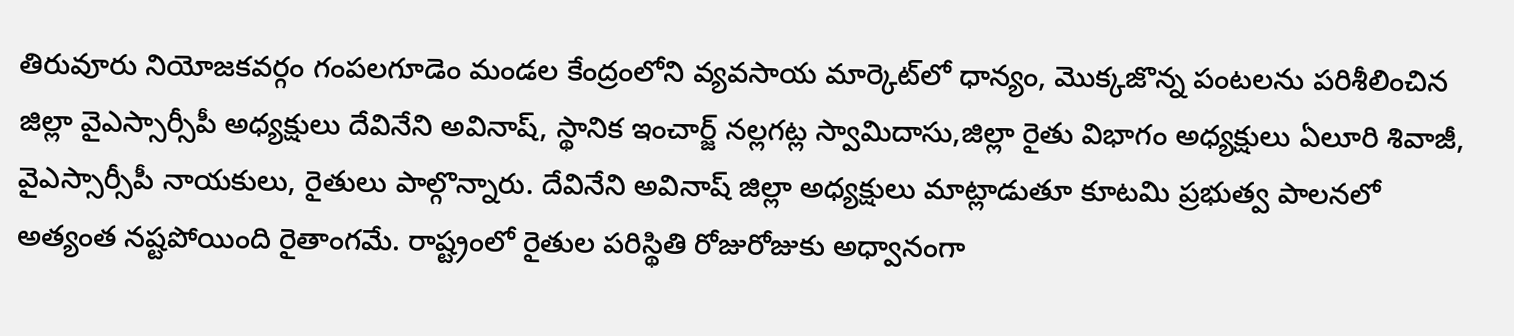తిరువూరు నియోజకవర్గం గంపలగూడెం మండల కేంద్రంలోని వ్యవసాయ మార్కెట్‌లో ధాన్యం, మొక్కజొన్న పంటలను పరిశీలించిన జిల్లా వైఎస్సార్సీపీ అధ్యక్షులు దేవినేని అవినాష్, స్థానిక ఇంచార్జ్ నల్లగట్ల స్వామిదాసు,జిల్లా రైతు విభాగం అధ్యక్షులు ఏలూరి శివాజీ, వైఎస్సార్సీపీ నాయకులు, రైతులు పాల్గొన్నారు. దేవినేని అవినాష్ జిల్లా అధ్యక్షులు మాట్లాడుతూ కూటమి ప్రభుత్వ పాలనలో అత్యంత నష్టపోయింది రైతాంగమే. రాష్ట్రంలో రైతుల పరిస్థితి రోజురోజుకు అధ్వానంగా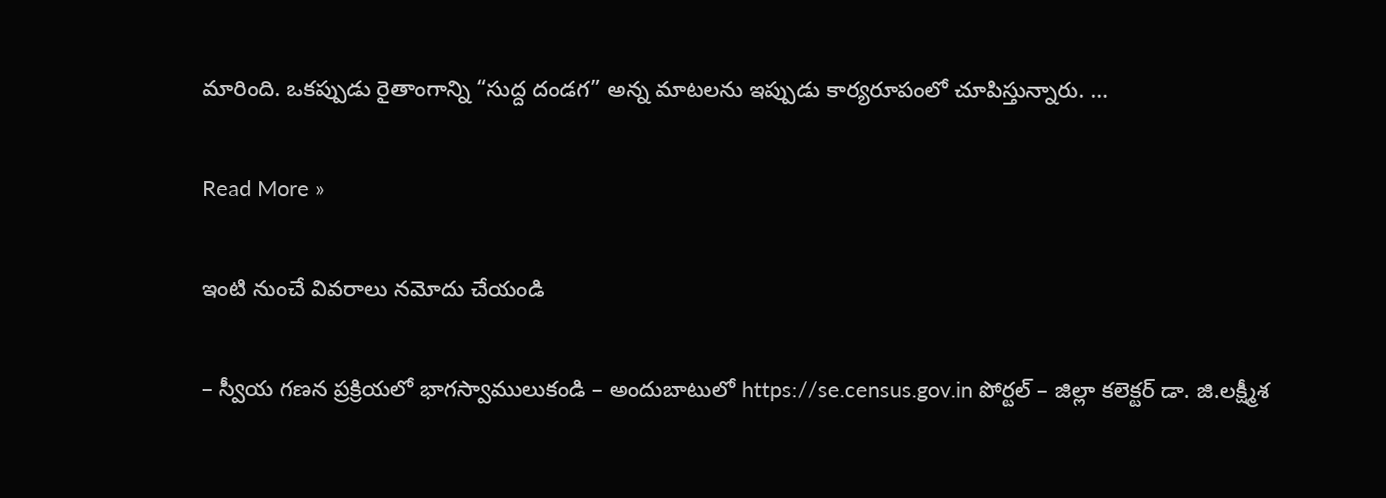మారింది. ఒకప్పుడు రైతాంగాన్ని “సుద్ద దండగ” అన్న మాటలను ఇప్పుడు కార్యరూపంలో చూపిస్తున్నారు. …

Read More »

ఇంటి నుంచే వివ‌రాలు న‌మోదు చేయండి

– స్వీయ గ‌ణ‌న ప్ర‌క్రియ‌లో భాగ‌స్వాములుకండి – అందుబాటులో https://se.census.gov.in పోర్ట‌ల్ – జిల్లా క‌లెక్ట‌ర్ డా. జి.ల‌క్ష్మీశ‌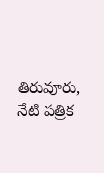తిరువూరు, నేటి పత్రిక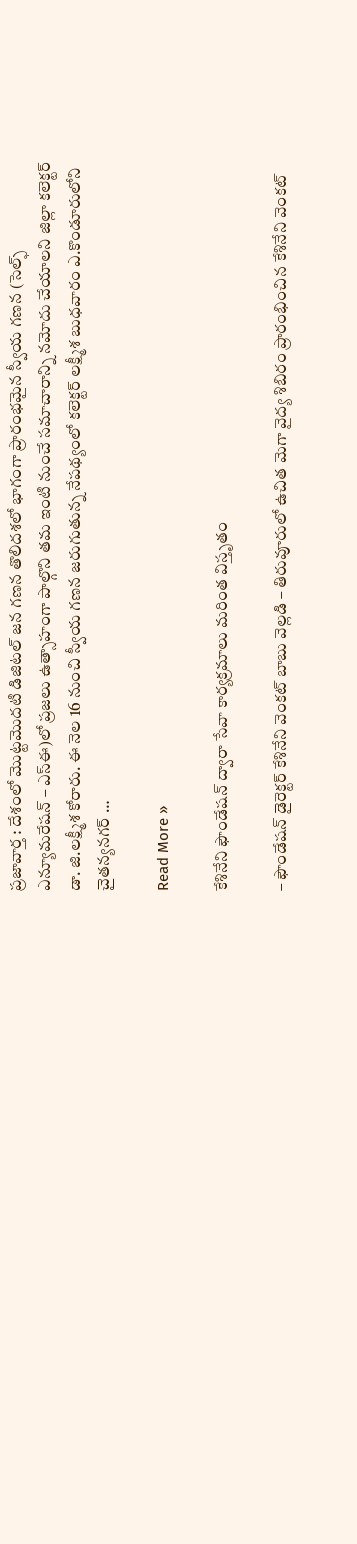ప్రజావార్త : దేశంలో మొట్ట‌మొద‌టి డిజిట‌ల్ జ‌న గ‌ణ‌న తొలిద‌శ‌లో భాగంగా ప్రారంభ‌మైన స్వీయ గ‌ణ‌న (సెల్ఫ్ ఎన్యూమ‌రేష‌న్ – ఎస్ఈ)లో ప్ర‌జ‌లు ఉత్సాహంగా పాల్గొని త‌మ ఇంటి నుంచే స‌మాచారాన్ని న‌మోదు చేయాల‌ని జిల్లా క‌లెక్ట‌ర్ డా. జి.ల‌క్ష్మీశ కోరారు. ఈ నెల 16 నుంచి స్వీయ గ‌ణ‌న జ‌రుగుతున్న నేప‌థ్యంలో క‌లెక్ట‌ర్ ల‌క్ష్మీశ బుధ‌వారం ఎ.కొండూరులోని చైత‌న్య‌న‌గ‌ర్ …

Read More »

కేశినేని ఫౌండేషన్ ద్వారా సేవా కార్యక్రమాలు మరింత విస్తృతం

– ఫౌండేషన్ డైరెక్టర్ కేశినేని వెంకట్ బాబు వెల్లడి – తిరువూరులో ఉచిత మెగా వైద్య శిబిరం ప్రారంభించిన కేశినేని వెంకట్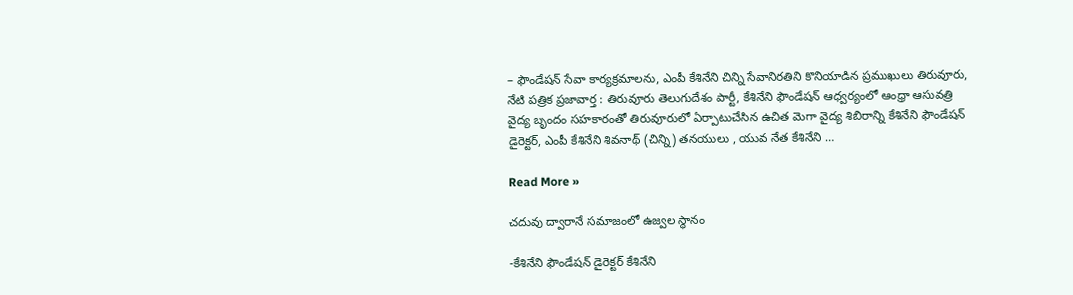– ఫౌండేషన్ సేవా కార్యక్రమాలను, ఎంపీ కేశినేని చిన్ని సేవానిరతిని కొనియాడిన ప్రముఖులు తిరువూరు, నేటి పత్రిక ప్రజావార్త : తిరువూరు తెలుగుదేశం పార్టీ, కేశినేని ఫౌండేషన్ ఆధ్వర్యంలో ఆంధ్రా ఆసువత్రి వైద్య బృందం సహకారంతో తిరువూరులో ఏర్పాటుచేసిన ఉచిత మెగా వైద్య శిబిరాన్ని కేశినేని ఫౌండేషన్ డైరెక్టర్, ఎంపీ కేశినేని శివనాథ్ (చిన్ని) తనయులు , యువ నేత కేశినేని …

Read More »

చదువు ద్వారానే సమాజంలో ఉజ్వల స్థానం

-కేశినేని ఫౌండేషన్ డైరెక్టర్ కేశినేని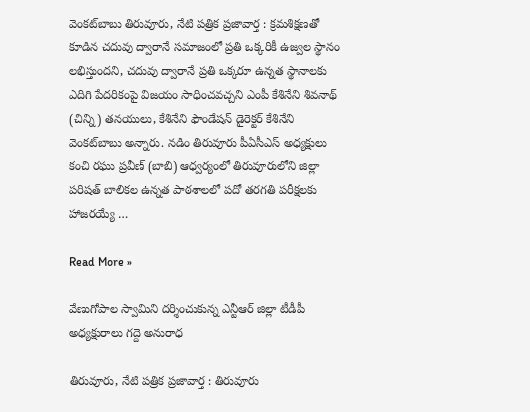వెంకట్‌బాబు తిరువూరు, నేటి పత్రిక ప్రజావార్త : క్రమశిక్షణతో కూడిన చదువు ద్వారానే సమాజంలో ప్రతి ఒక్కరికీ ఉజ్వల స్థానం లభిస్తుందని, చదువు ద్వారానే ప్రతి ఒక్కరూ ఉన్నత స్థానాలకు ఎదిగి పేదరికంపై విజయం సాధించవచ్చని ఎంపీ కేశినేని శివనాథ్ (చిన్ని) తనయులు, కేశినేని ఫౌండేషన్ డైరెక్టర్ కేశినేని వెంకట్‌బాబు అన్నారు. నడిం తిరువూరు పీఏసీఎస్ అధ్యక్షులు కంచి రఘు ప్రవీణ్ (బాబి) ఆధ్వర్యంలో తిరువూరులోని జిల్లా పరిషత్ బాలికల ఉన్నత పాఠశాలలో పదో తరగతి పరీక్షలకు హాజరయ్యే …

Read More »

వేణుగోపాల స్వామిని దర్శించుకున్న ఎన్టీఆర్ జిల్లా టీడీపీ అధ్యక్షురాలు గద్దె అనురాధ

తిరువూరు, నేటి పత్రిక ప్రజావార్త : తిరువూరు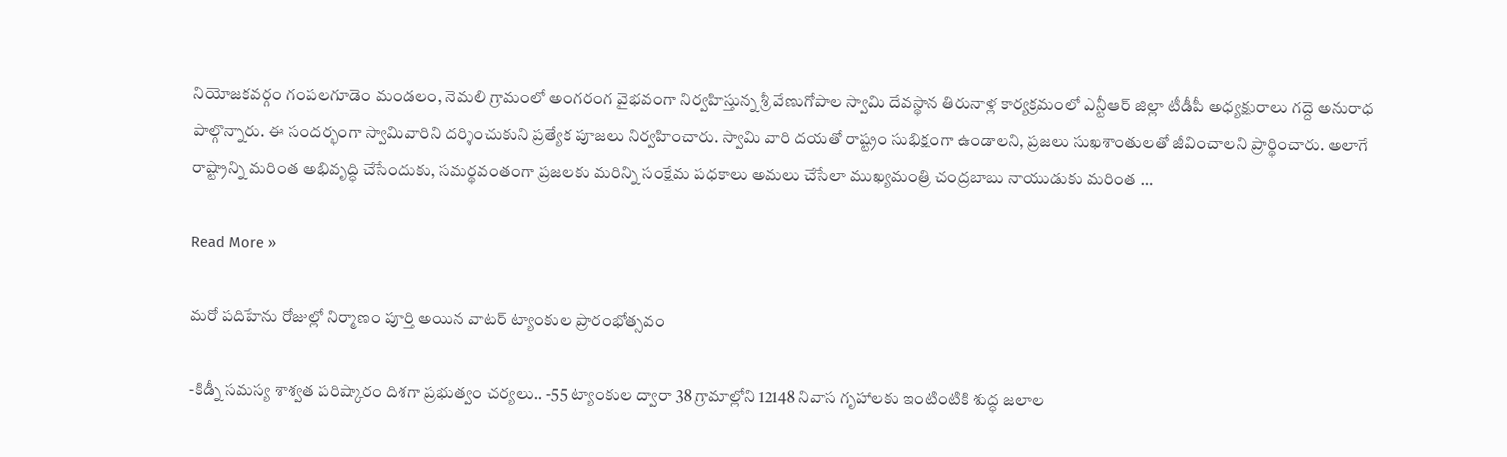నియోజకవర్గం గంపలగూడెం మండలం, నెమలి గ్రామంలో అంగరంగ వైభవంగా నిర్వహిస్తున్న శ్రీ వేణుగోపాల స్వామి దేవస్థాన తిరునాళ్ల కార్యక్రమంలో ఎన్టీఆర్ జిల్లా టీడీపీ అధ్యక్షురాలు గద్దె అనురాధ పాల్గొన్నారు. ఈ సందర్భంగా స్వామివారిని దర్శించుకుని ప్రత్యేక పూజలు నిర్వహించారు. స్వామి వారి దయతో రాష్ట్రం సుభిక్షంగా ఉండాలని, ప్రజలు సుఖశాంతులతో జీవించాలని ప్రార్థించారు. అలాగే రాష్ట్రాన్ని మరింత అభివృద్ధి చేసేందుకు, సమర్థవంతంగా ప్రజలకు మరిన్ని సంక్షేమ పధకాలు అమలు చేసేలా ముఖ్యమంత్రి చంద్రబాబు నాయుడుకు మరింత …

Read More »

మ‌రో ప‌దిహేను రోజుల్లో నిర్మాణం పూర్తి అయిన వాట‌ర్ ట్యాంకుల ప్రారంభోత్స‌వం

-కిడ్నీ సమస్య శాశ్వత పరిష్కారం దిశగా ప్రభుత్వం చర్యలు.. -55 ట్యాంకుల ద్వారా 38 గ్రామాల్లోని 12148 నివాస గృహాలకు ఇంటింటికి శుద్ధ జలాల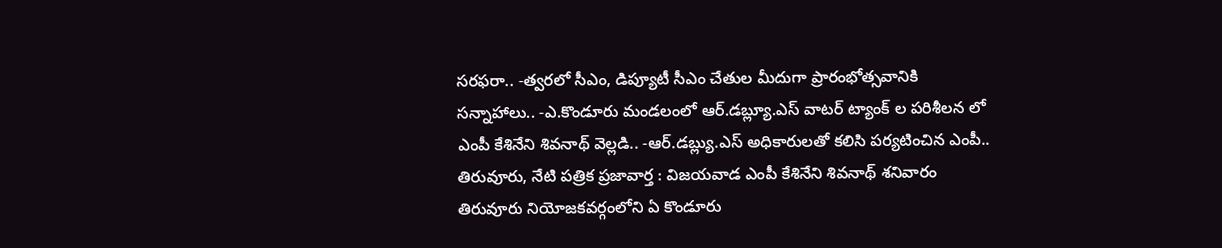సరఫరా.. -త్వరలో సీఎం, డిప్యూటీ సీఎం చేతుల మీదుగా ప్రారంభోత్సవానికి సన్నాహాలు.. -ఎ.కొండూరు మండ‌లంలో ఆర్.డ‌బ్ల్యూ.ఎస్ వాట‌ర్ ట్యాంక్ ల ప‌రిశీల‌న లో ఎంపీ కేశినేని శివనాథ్ వెల్లడి.. -ఆర్.డబ్ల్యు.ఎస్ అధికారులతో కలిసి పర్యటించిన ఎంపీ.. తిరువూరు, నేటి పత్రిక ప్రజావార్త : విజయవాడ ఎంపీ కేశినేని శివనాథ్ శనివారం తిరువూరు నియోజకవర్గంలోని ఏ కొండూరు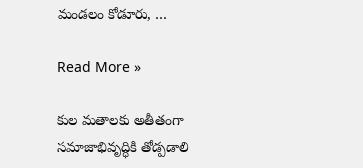మండలం కోడూరు, …

Read More »

కుల మ‌తాల‌కు అతీతంగా సమాజాభివృద్ధికి తోడ్పడాలి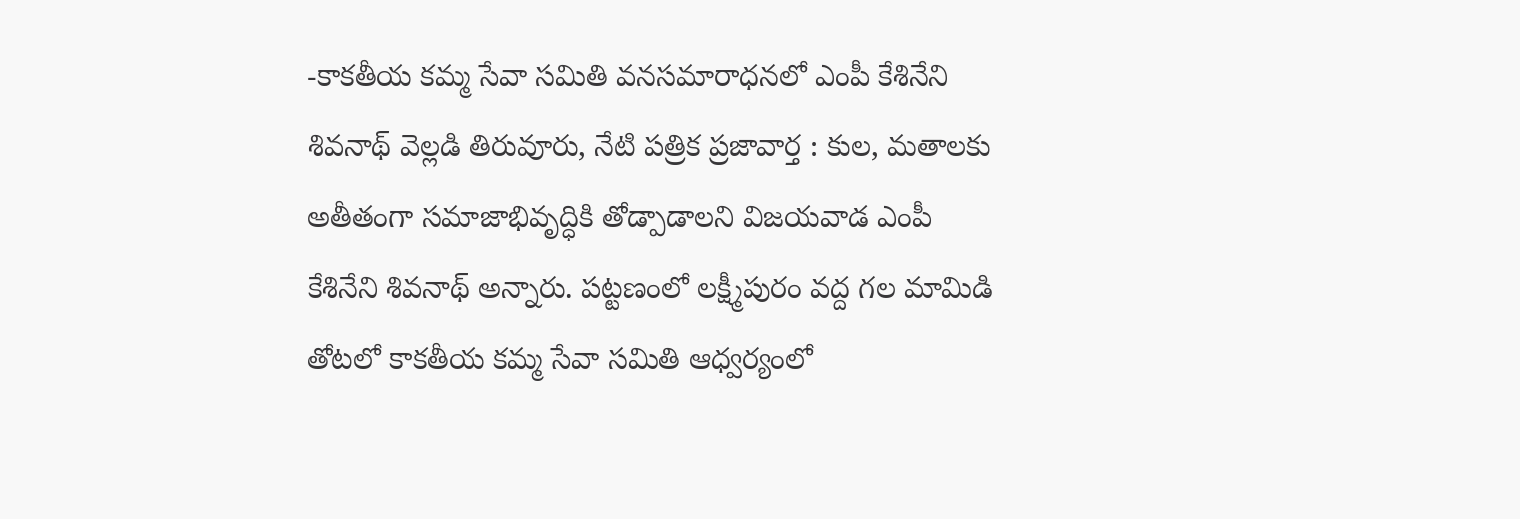-కాక‌తీయ క‌మ్మ సేవా స‌మితి వ‌న‌స‌మారాధ‌న‌లో ఎంపీ కేశినేని శివ‌నాథ్ వెల్ల‌డి తిరువూరు, నేటి పత్రిక ప్రజావార్త : కుల‌, మతాల‌కు అతీతంగా సమాజాభివృద్ధికి తోడ్పాడాలని విజ‌య‌వాడ ఎంపీ కేశినేని శివ‌నాథ్ అన్నారు. ప‌ట్ట‌ణంలో ల‌క్ష్మీపురం వ‌ద్ద గ‌ల‌ మామిడి తోట‌లో కాక‌తీయ క‌మ్మ సేవా స‌మితి ఆధ్వ‌ర్యంలో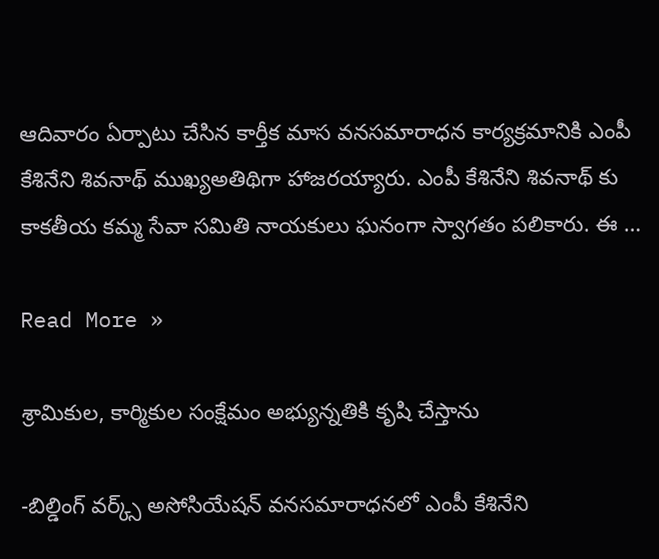ఆదివారం ఏర్పాటు చేసిన కార్తీక మాస వ‌న‌స‌మారాధ‌న కార్య‌క్ర‌మానికి ఎంపీ కేశినేని శివ‌నాథ్ ముఖ్యఅతిథిగా హాజ‌ర‌య్యారు. ఎంపీ కేశినేని శివ‌నాథ్ కు కాక‌తీయ క‌మ్మ సేవా స‌మితి నాయ‌కులు ఘ‌నంగా స్వాగ‌తం ప‌లికారు. ఈ …

Read More »

శ్రామికుల‌, కార్మికుల సంక్షేమం అభ్యున్న‌తికి కృషి చేస్తాను

-బిల్డింగ్ వ‌ర్క్స్ అసోసియేష‌న్ వ‌న‌స‌మారాధ‌న‌లో ఎంపీ కేశినేని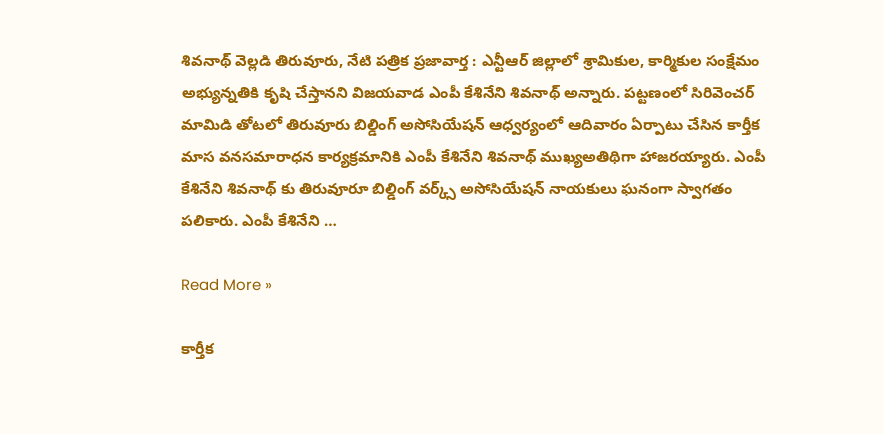శివ‌నాథ్ వెల్ల‌డి తిరువూరు, నేటి పత్రిక ప్రజావార్త : ఎన్టీఆర్ జిల్లాలో శ్రామికుల‌, కార్మికుల సంక్షేమం అభ్యున్న‌తికి కృషి చేస్తాన‌ని విజ‌య‌వాడ ఎంపీ కేశినేని శివ‌నాథ్ అన్నారు. ప‌ట్ట‌ణంలో సిరివెంచ‌ర్ మామిడి తోట‌లో తిరువూరు బిల్డింగ్ అసోసియేష‌న్ ఆధ్వ‌ర్యంలో ఆదివారం ఏర్పాటు చేసిన కార్తీక మాస వ‌న‌స‌మారాధ‌న కార్య‌క్ర‌మానికి ఎంపీ కేశినేని శివ‌నాథ్ ముఖ్యఅతిథిగా హాజ‌ర‌య్యారు. ఎంపీ కేశినేని శివ‌నాథ్ కు తిరువూరూ బిల్డింగ్ వ‌ర్క్స్ అసోసియేష‌న్ నాయ‌కులు ఘ‌నంగా స్వాగ‌తం ప‌లికారు. ఎంపీ కేశినేని …

Read More »

కార్తీక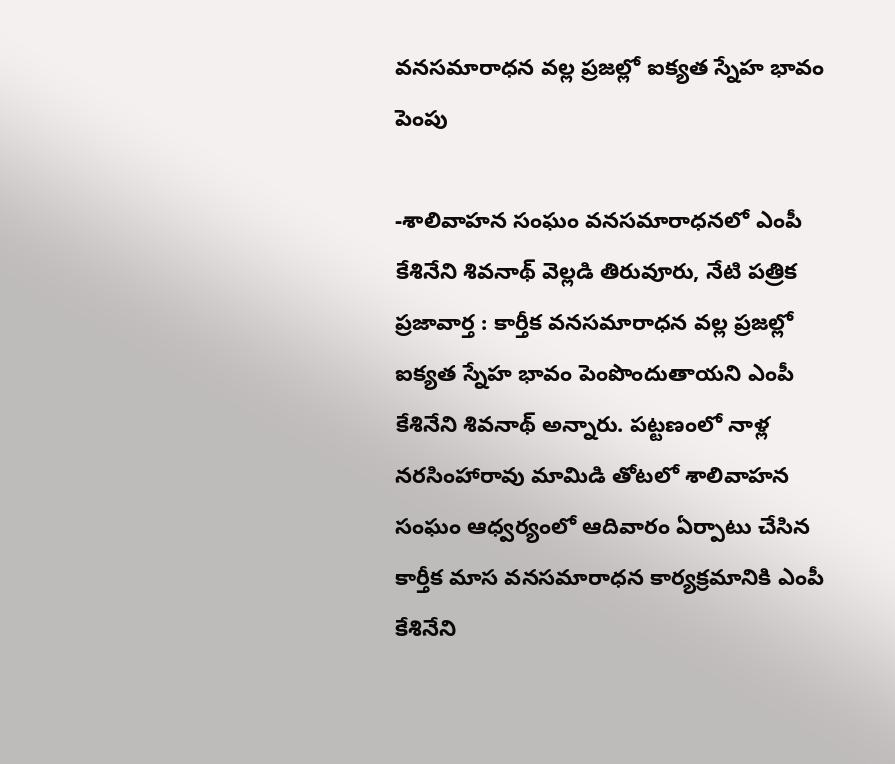వ‌న‌స‌మారాధ‌న వ‌ల్ల ప్ర‌జ‌ల్లో ఐక్య‌త స్నేహ భావం పెంపు

-శాలివాహ‌న సంఘం వ‌న‌స‌మారాధన‌లో ఎంపీ కేశినేని శివ‌నాథ్ వెల్ల‌డి తిరువూరు, నేటి పత్రిక ప్రజావార్త : కార్తీక వ‌న‌స‌మారాధ‌న వ‌ల్ల ప్ర‌జ‌ల్లో ఐక్య‌త స్నేహ భావం పెంపొందుతాయ‌ని ఎంపీ కేశినేని శివ‌నాథ్ అన్నారు. ప‌ట్ట‌ణంలో నాళ్ల న‌ర‌సింహారావు మామిడి తోట‌లో శాలివాహ‌న సంఘం ఆధ్వ‌ర్యంలో ఆదివారం ఏర్పాటు చేసిన కార్తీక మాస వ‌న‌స‌మారాధ‌న కార్య‌క్ర‌మానికి ఎంపీ కేశినేని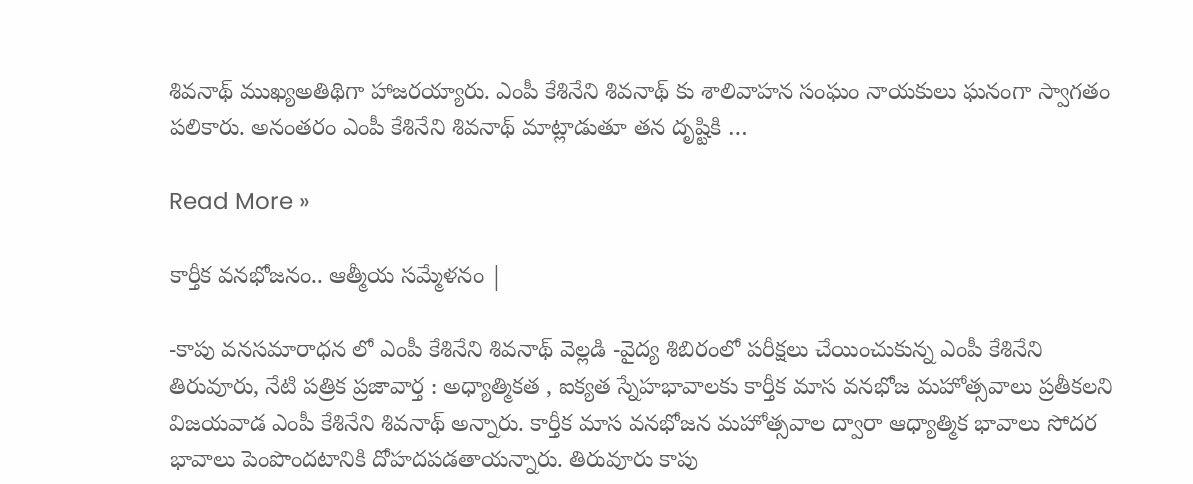శివ‌నాథ్ ముఖ్యఅతిథిగా హాజ‌ర‌య్యారు. ఎంపీ కేశినేని శివ‌నాథ్ కు శాలివాహ‌న సంఘం నాయ‌కులు ఘ‌నంగా స్వాగ‌తం ప‌లికారు. అనంతరం ఎంపీ కేశినేని శివ‌నాథ్ మాట్లాడుతూ త‌న దృష్టికి …

Read More »

కార్తీక వనభోజనం.. ఆత్మీయ సమ్మేళనం |

-కాపు వ‌న‌స‌మారాధ‌న లో ఎంపీ కేశినేని శివ‌నాథ్ వెల్ల‌డి -వైద్య శిబిరంలో ప‌రీక్ష‌లు చేయించుకున్న ఎంపీ కేశినేని తిరువూరు, నేటి పత్రిక ప్రజావార్త : అధ్యాత్మిక‌త , ఐక్య‌త స్నేహ‌భావాల‌కు కార్తీక మాస వ‌న‌భోజ మ‌హోత్స‌వాలు ప్ర‌తీక‌లని విజ‌య‌వాడ ఎంపీ కేశినేని శివనాథ్ అన్నారు. కార్తీక మాస వ‌న‌భోజ‌న మ‌హోత్స‌వాల ద్వారా ఆధ్యాత్మిక భావాలు సోద‌ర భావాలు పెంపొందటానికి దోహ‌ద‌ప‌డ‌తాయ‌న్నారు. తిరువూరు కాపు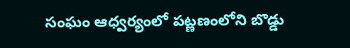సంఘం ఆధ్వ‌ర్యంలో ప‌ట్ణ‌ణంలోని బొడ్డు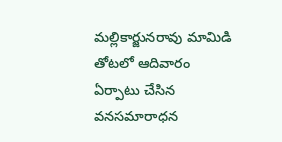మ‌ల్లికార్జున‌రావు మామిడి తోట‌లో ఆదివారం ఏర్పాటు చేసిన వనసమారాధన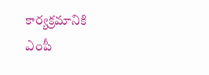కార్య‌క్ర‌మానికి ఎంపీ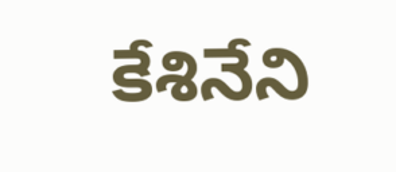కేశినేని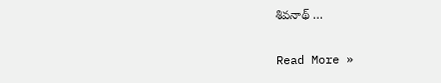శివ‌నాథ్ …

Read More »